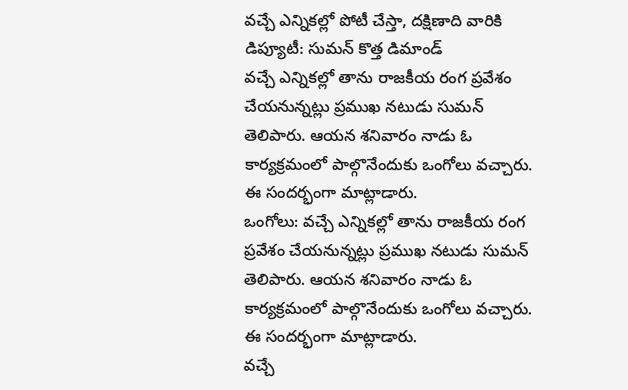వచ్చే ఎన్నికల్లో పోటీ చేస్తా, దక్షిణాది వారికి డిప్యూటీ: సుమన్ కొత్త డిమాండ్
వచ్చే ఎన్నికల్లో తాను రాజకీయ రంగ ప్రవేశం చేయనున్నట్లు ప్రముఖ నటుడు సుమన్ తెలిపారు. ఆయన శనివారం నాడు ఓ కార్యక్రమంలో పాల్గొనేందుకు ఒంగోలు వచ్చారు. ఈ సందర్భంగా మాట్లాడారు.
ఒంగోలు: వచ్చే ఎన్నికల్లో తాను రాజకీయ రంగ ప్రవేశం చేయనున్నట్లు ప్రముఖ నటుడు సుమన్ తెలిపారు. ఆయన శనివారం నాడు ఓ కార్యక్రమంలో పాల్గొనేందుకు ఒంగోలు వచ్చారు. ఈ సందర్భంగా మాట్లాడారు.
వచ్చే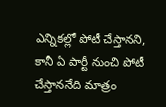ఎన్నికల్లో పోటీ చేస్తానని, కానీ ఏ పార్టీ నుంచి పోటీ చేస్తాననేది మాత్రం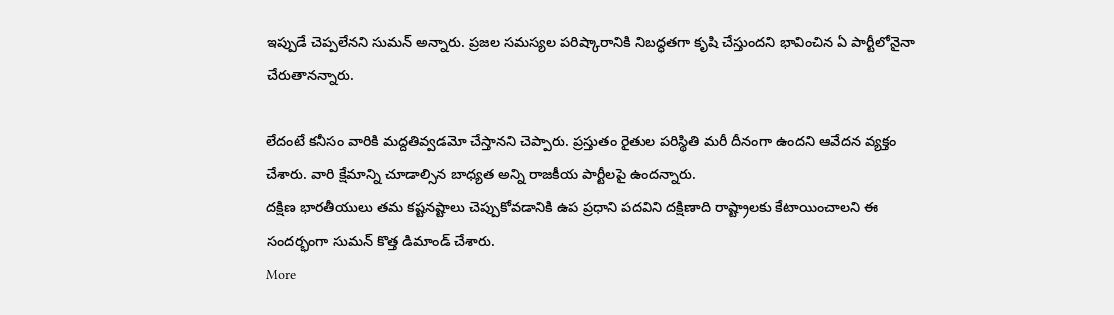ఇప్పుడే చెప్పలేనని సుమన్ అన్నారు. ప్రజల సమస్యల పరిష్కారానికి నిబద్ధతగా కృషి చేస్తుందని భావించిన ఏ పార్టీలోనైనా చేరుతానన్నారు.

లేదంటే కనీసం వారికి మద్దతివ్వడమో చేస్తానని చెప్పారు. ప్రస్తుతం రైతుల పరిస్థితి మరీ దీనంగా ఉందని ఆవేదన వ్యక్తం చేశారు. వారి క్షేమాన్ని చూడాల్సిన బాధ్యత అన్ని రాజకీయ పార్టీలపై ఉందన్నారు.
దక్షిణ భారతీయులు తమ కష్టనష్టాలు చెప్పుకోవడానికి ఉప ప్రధాని పదవిని దక్షిణాది రాష్ట్రాలకు కేటాయించాలని ఈ సందర్భంగా సుమన్ కొత్త డిమాండ్ చేశారు.
More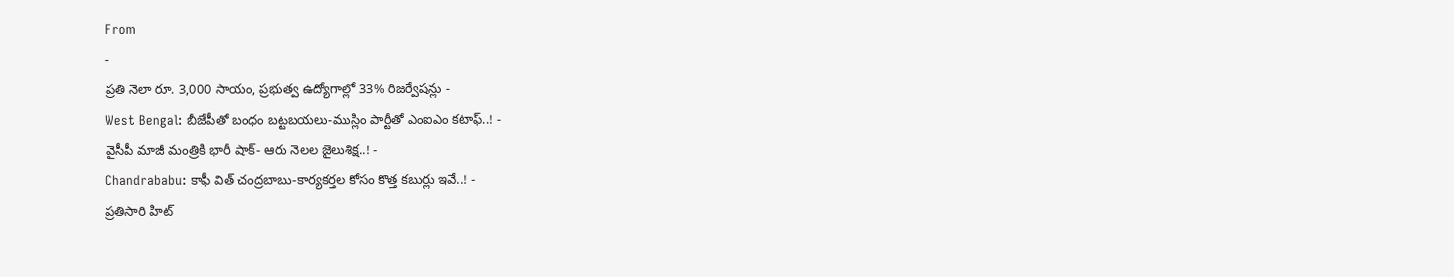From
-
ప్రతి నెలా రూ. 3,000 సాయం, ప్రభుత్వ ఉద్యోగాల్లో 33% రిజర్వేషన్లు -
West Bengal: బీజేపీతో బంధం బట్టబయలు-ముస్లిం పార్టీతో ఎంఐఎం కటాఫ్..! -
వైసీపీ మాజీ మంత్రికి భారీ షాక్- ఆరు నెలల జైలుశిక్ష..! -
Chandrababu: కాఫీ విత్ చంద్రబాబు-కార్యకర్తల కోసం కొత్త కబుర్లు ఇవే..! -
ప్రతిసారి హిట్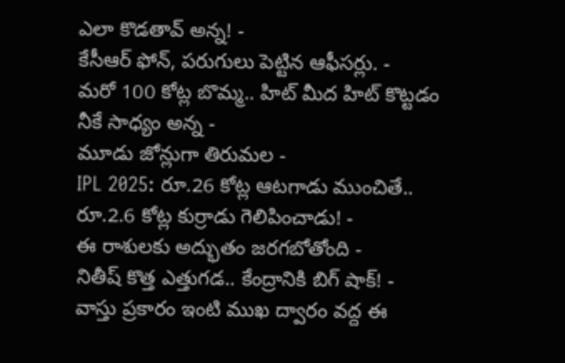ఎలా కొడతావ్ అన్న! -
కేసీఆర్ ఫోన్, పరుగులు పెట్టిన ఆఫీసర్లు. -
మరో 100 కోట్ల బొమ్మ.. హిట్ మీద హిట్ కొట్టడం నీకే సాధ్యం అన్న -
మూడు జోన్లుగా తిరుమల -
IPL 2025: రూ.26 కోట్ల ఆటగాడు ముంచితే.. రూ.2.6 కోట్ల కుర్రాడు గెలిపించాడు! -
ఈ రాశులకు అద్భుతం జరగబోతోంది -
నితీష్ కొత్త ఎత్తుగడ.. కేంద్రానికి బిగ్ షాక్! -
వాస్తు ప్రకారం ఇంటి ముఖ ద్వారం వద్ద ఈ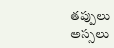తప్పులు అస్సలు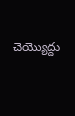చెయ్యొద్దు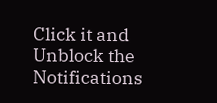Click it and Unblock the Notifications